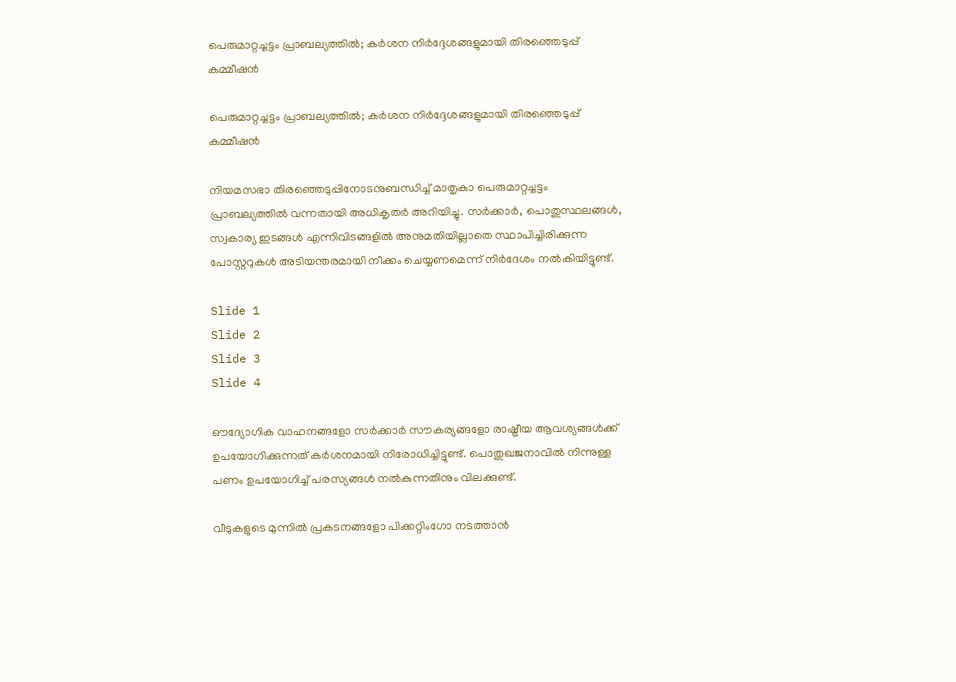പെരുമാറ്റച്ചട്ടം പ്രാബല്യത്തിൽ; കർശന നിർദ്ദേശങ്ങളുമായി തിരഞ്ഞെടുപ്പ് കമ്മീഷൻ

പെരുമാറ്റച്ചട്ടം പ്രാബല്യത്തിൽ; കർശന നിർദ്ദേശങ്ങളുമായി തിരഞ്ഞെടുപ്പ് കമ്മീഷൻ

നിയമസഭാ തിരഞ്ഞെടുപ്പിനോടനുബന്ധിച്ച് മാതൃകാ പെരുമാറ്റച്ചട്ടം പ്രാബല്യത്തിൽ വന്നതായി അധികൃതർ അറിയിച്ചു. സർക്കാർ, പൊതുസ്ഥലങ്ങൾ, സ്വകാര്യ ഇടങ്ങൾ എന്നിവിടങ്ങളിൽ അനുമതിയില്ലാതെ സ്ഥാപിച്ചിരിക്കുന്ന പോസ്റ്ററുകൾ അടിയന്തരമായി നീക്കം ചെയ്യണമെന്ന് നിർദേശം നൽകിയിട്ടുണ്ട്.

Slide 1
Slide 2
Slide 3
Slide 4

ഔദ്യോഗിക വാഹനങ്ങളോ സർക്കാർ സൗകര്യങ്ങളോ രാഷ്ട്രീയ ആവശ്യങ്ങൾക്ക് ഉപയോഗിക്കുന്നത് കർശനമായി നിരോധിച്ചിട്ടുണ്ട്. പൊതുഖജനാവിൽ നിന്നുള്ള പണം ഉപയോഗിച്ച് പരസ്യങ്ങൾ നൽകുന്നതിനും വിലക്കുണ്ട്.

വീടുകളുടെ മുന്നിൽ പ്രകടനങ്ങളോ പിക്കറ്റിംഗോ നടത്താൻ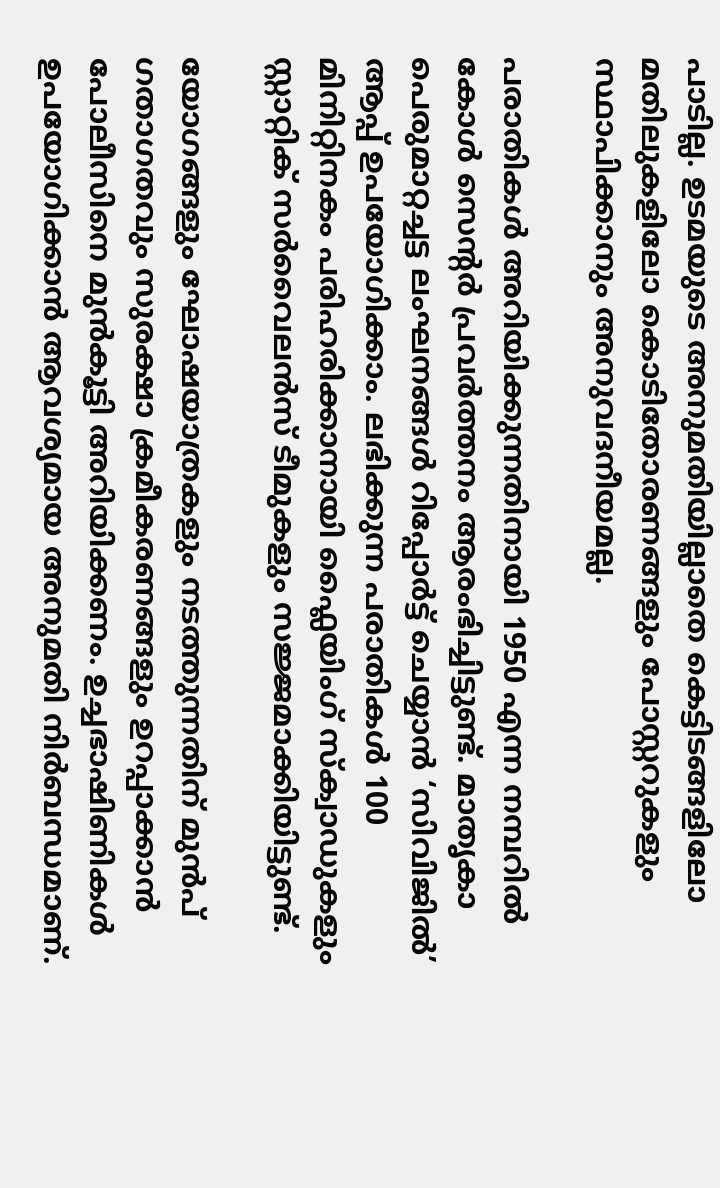പാടില്ല. ഉടമയുടെ അനുമതിയില്ലാതെ കെട്ടിടങ്ങളിലോ മതിലുകളിലോ കൊടിതോരണങ്ങളും പോസ്റ്ററുകളും സ്ഥാപിക്കാനും അനുവദനീയമല്ല.

പരാതികൾ അറിയിക്കുന്നതിനായി 1950 എന്ന നമ്പറിൽ കോൾ സെന്റർ പ്രവർത്തനം ആരംഭിച്ചിട്ടുണ്ട്. മാതൃകാ പെരുമാറ്റച്ചട്ട ലംഘനങ്ങൾ റിപ്പോർട്ട് ചെയ്യാൻ ‘സിവിജിൽ’ ആപ്പ് ഉപയോഗിക്കാം. ലഭിക്കുന്ന പരാതികൾ 100 മിനിറ്റിനകം പരിഹരിക്കാനായി ഫ്ലൈയിംഗ് സ്ക്വാഡുകളും സ്റ്റാറ്റിക് സർവൈലൻസ് ടീമുകളും സജ്ജമാക്കിയിട്ടുണ്ട്.

യോഗങ്ങളും ഘോഷയാത്രകളും നടത്തുന്നതിന് മുൻപ് ഗതാഗതവും സുരക്ഷാ ക്രമീകരണങ്ങളും ഉറപ്പാക്കാൻ പോലീസിനെ മുൻകൂട്ടി അറിയിക്കണം. ഉച്ചഭാഷിണികൾ ഉപയോഗിക്കാൻ ആവശ്യമായ അനുമതി നിർബന്ധമാണ്.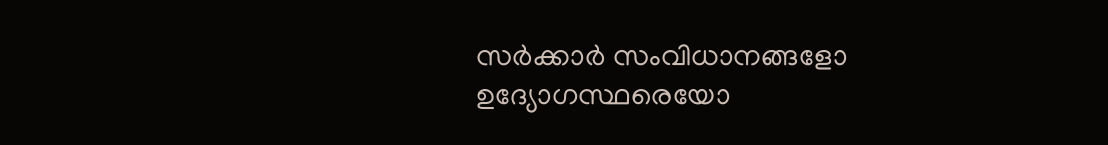സർക്കാർ സംവിധാനങ്ങളോ ഉദ്യോഗസ്ഥരെയോ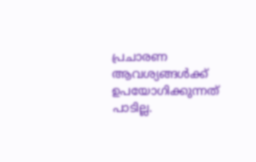പ്രചാരണ ആവശ്യങ്ങൾക്ക് ഉപയോഗിക്കുന്നത് പാടില്ല.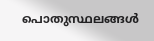പൊതുസ്ഥലങ്ങൾ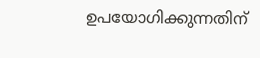ഉപയോഗിക്കുന്നതിന്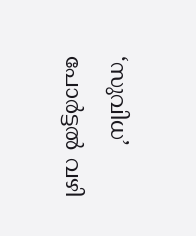‘സുവിധ’ പോർട്ടൽ വഴി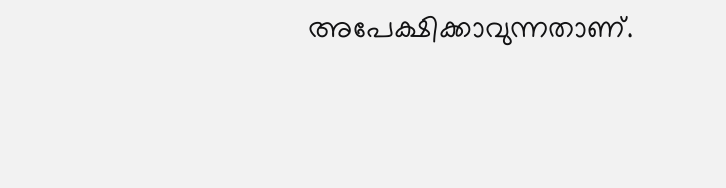അപേക്ഷിക്കാവുന്നതാണ്.